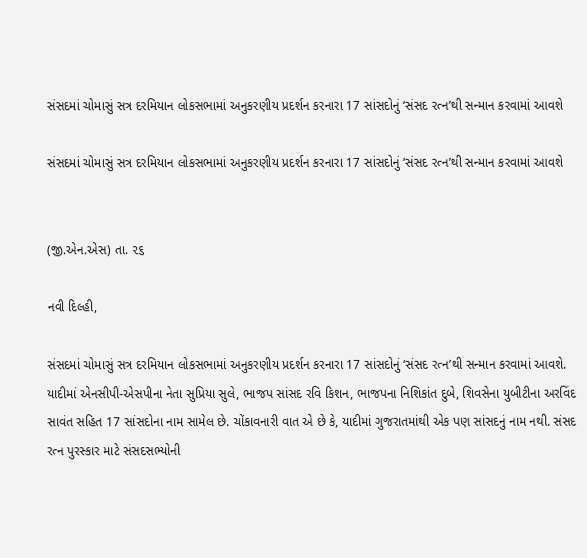સંસદમાં ચોમાસું સત્ર દરમિયાન લોકસભામાં અનુકરણીય પ્રદર્શન કરનારા 17 સાંસદોનું ‘સંસદ રત્ન’થી સન્માન કરવામાં આવશે

સંસદમાં ચોમાસું સત્ર દરમિયાન લોકસભામાં અનુકરણીય પ્રદર્શન કરનારા 17 સાંસદોનું ‘સંસદ રત્ન’થી સન્માન કરવામાં આવશે


(જી.એન.એસ) તા. ૨૬

નવી દિલ્હી,

સંસદમાં ચોમાસું સત્ર દરમિયાન લોકસભામાં અનુકરણીય પ્રદર્શન કરનારા 17 સાંસદોનું ‘સંસદ રત્ન’થી સન્માન કરવામાં આવશે. યાદીમાં એનસીપી-એસપીના નેતા સુપ્રિયા સુલે, ભાજપ સાંસદ રવિ કિશન, ભાજપના નિશિકાંત દુબે, શિવસેના યુબીટીના અરવિંદ સાવંત સહિત 17 સાંસદોના નામ સામેલ છે. ચોંકાવનારી વાત એ છે કે, યાદીમાં ગુજરાતમાંથી એક પણ સાંસદનું નામ નથી. સંસદ રત્ન પુરસ્કાર માટે સંસદસભ્યોની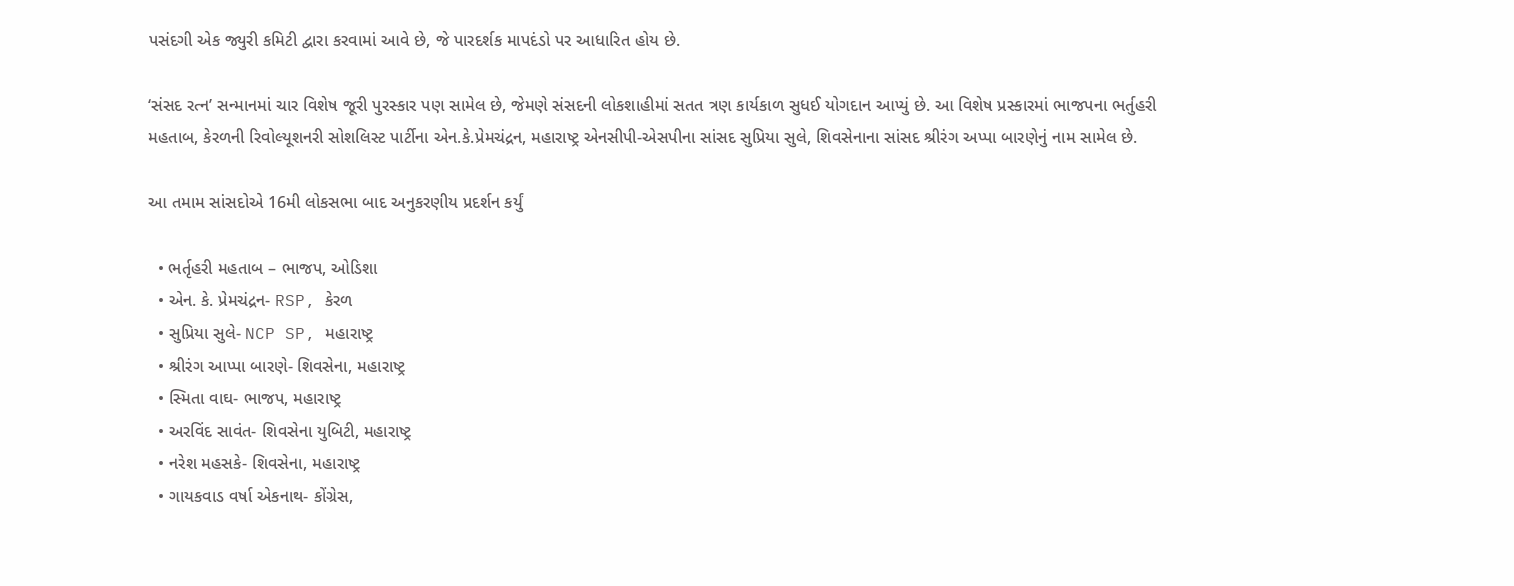પસંદગી એક જ્યુરી કમિટી દ્વારા કરવામાં આવે છે, જે પારદર્શક માપદંડો પર આધારિત હોય છે.

‘સંસદ રત્ન’ સન્માનમાં ચાર વિશેષ જૂરી પુરસ્કાર પણ સામેલ છે, જેમણે સંસદની લોકશાહીમાં સતત ત્રણ કાર્યકાળ સુધઈ યોગદાન આપ્યું છે. આ વિશેષ પ્રસ્કારમાં ભાજપના ભર્તુહરી મહતાબ, કેરળની રિવોલ્યૂશનરી સોશલિસ્ટ પાર્ટીના એન.કે.પ્રેમચંદ્રન, મહારાષ્ટ્ર એનસીપી-એસપીના સાંસદ સુપ્રિયા સુલે, શિવસેનાના સાંસદ શ્રીરંગ અપ્પા બારણેનું નામ સામેલ છે.

આ તમામ સાંસદોએ 16મી લોકસભા બાદ અનુકરણીય પ્રદર્શન કર્યું

  • ભર્તૃહરી મહતાબ – ભાજપ, ઓડિશા
  • એન. કે. પ્રેમચંદ્રન- RSP, કેરળ
  • સુપ્રિયા સુલે- NCP SP, મહારાષ્ટ્ર
  • શ્રીરંગ આપ્પા બારણે- શિવસેના, મહારાષ્ટ્ર
  • સ્મિતા વાઘ- ભાજપ, મહારાષ્ટ્ર
  • અરવિંદ સાવંત- શિવસેના યુબિટી, મહારાષ્ટ્ર
  • નરેશ મહસકે- શિવસેના, મહારાષ્ટ્ર
  • ગાયકવાડ વર્ષા એકનાથ- કોંગ્રેસ,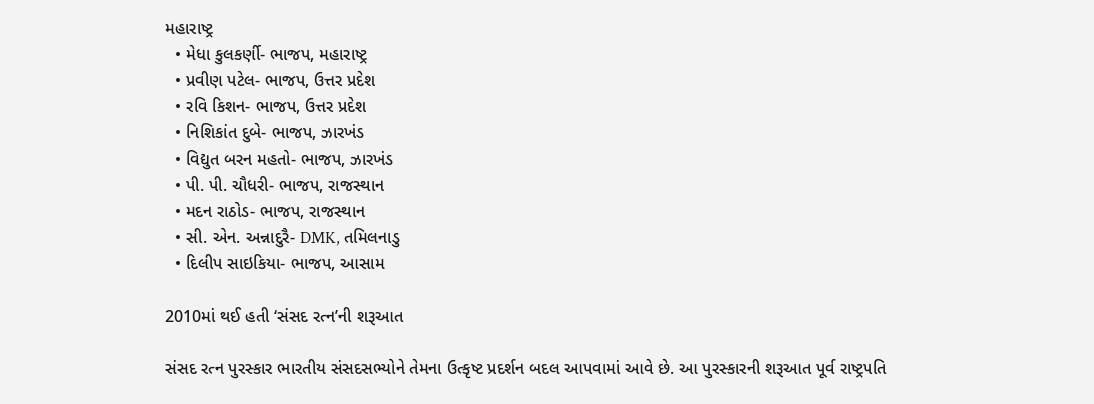મહારાષ્ટ્ર
  • મેધા કુલકર્ણી- ભાજપ, મહારાષ્ટ્ર
  • પ્રવીણ પટેલ- ભાજપ, ઉત્તર પ્રદેશ
  • રવિ કિશન- ભાજપ, ઉત્તર પ્રદેશ
  • નિશિકાંત દુબે- ભાજપ, ઝારખંડ
  • વિદ્યુત બરન મહતો- ભાજપ, ઝારખંડ
  • પી. પી. ચૌધરી- ભાજપ, રાજસ્થાન
  • મદન રાઠોડ- ભાજપ, રાજસ્થાન
  • સી. એન. અન્નાદુરૈ- DMK, તમિલનાડુ
  • દિલીપ સાઇકિયા- ભાજપ, આસામ

2010માં થઈ હતી ‘સંસદ રત્ન’ની શરૂઆત

સંસદ રત્ન પુરસ્કાર ભારતીય સંસદસભ્યોને તેમના ઉત્કૃષ્ટ પ્રદર્શન બદલ આપવામાં આવે છે. આ પુરસ્કારની શરૂઆત પૂર્વ રાષ્ટ્રપતિ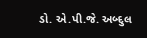ડો. એ.પી.જે. અબ્દુલ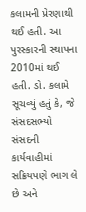કલામની પ્રેરણાથી થઈ હતી. આ પુરસ્કારની સ્થાપના 2010માં થઈ હતી. ડો. કલામે સૂચવ્યું હતું કે, જે સંસદસભ્યો સંસદની કાર્યવાહીમાં સક્રિયપણે ભાગ લે છે અને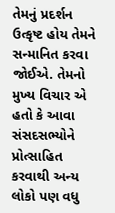તેમનું પ્રદર્શન ઉત્કૃષ્ટ હોય તેમને સન્માનિત કરવા જોઈએ. તેમનો મુખ્ય વિચાર એ હતો કે આવા સંસદસભ્યોને પ્રોત્સાહિત કરવાથી અન્ય લોકો પણ વધુ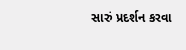સારું પ્રદર્શન કરવા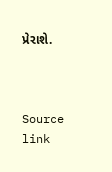પ્રેરાશે.



Source link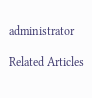administrator

Related Articles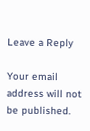Leave a Reply

Your email address will not be published.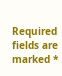Required fields are marked *